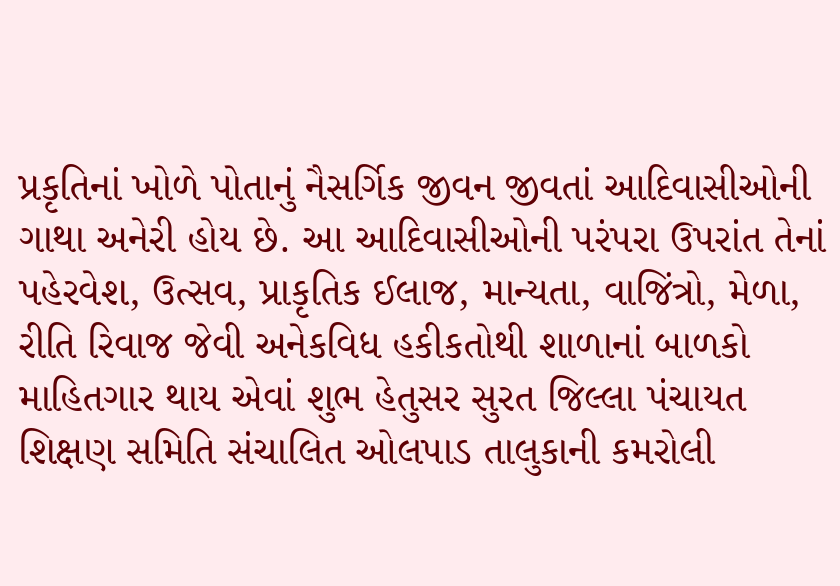પ્રકૃતિનાં ખોળે પોતાનું નૈસર્ગિક જીવન જીવતાં આદિવાસીઓની ગાથા અનેરી હોય છે. આ આદિવાસીઓની પરંપરા ઉપરાંત તેનાં પહેરવેશ, ઉત્સવ, પ્રાકૃતિક ઈલાજ, માન્યતા, વાજિંત્રો, મેળા, રીતિ રિવાજ જેવી અનેકવિધ હકીકતોથી શાળાનાં બાળકો માહિતગાર થાય એવાં શુભ હેતુસર સુરત જિલ્લા પંચાયત શિક્ષણ સમિતિ સંચાલિત ઓલપાડ તાલુકાની કમરોલી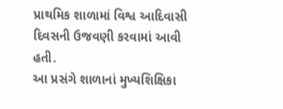પ્રાથમિક શાળામાં વિશ્વ આદિવાસી દિવસની ઉજવણી કરવામાં આવી હતી.
આ પ્રસંગે શાળાનાં મુખ્યશિક્ષિકા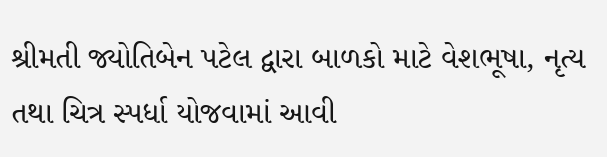શ્રીમતી જ્યોતિબેન પટેલ દ્વારા બાળકો માટે વેશભૂષા, નૃત્ય તથા ચિત્ર સ્પર્ધા યોજવામાં આવી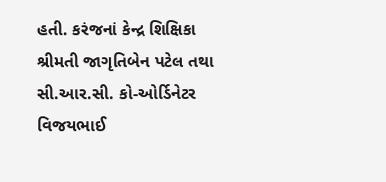હતી. કરંજનાં કેન્દ્ર શિક્ષિકા શ્રીમતી જાગૃતિબેન પટેલ તથા સી.આર.સી. કો-ઓર્ડિનેટર વિજયભાઈ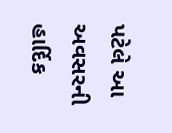પટેલે આ અવસરની હાર્દિક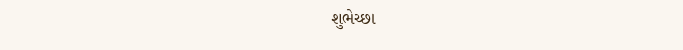શુભેચ્છા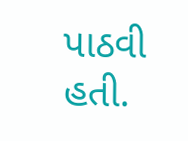પાઠવી હતી.